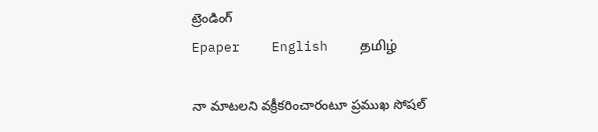ట్రెండింగ్
Epaper    English    தமிழ்

నా మాటలని వక్రీకరించారంటూ ప్రముఖ సోషల్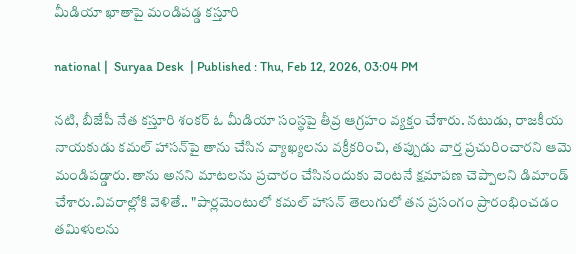మీడియా ఖాతాపై మండిపడ్డ కస్తూరి

national |  Suryaa Desk  | Published : Thu, Feb 12, 2026, 03:04 PM

నటి, బీజేపీ నేత కస్తూరి శంకర్ ఓ మీడియా సంస్థపై తీవ్ర ఆగ్రహం వ్యక్తం చేశారు. నటుడు, రాజకీయ నాయకుడు కమల్ హాసన్‌పై తాను చేసిన వ్యాఖ్యలను వక్రీకరించి, తప్పుడు వార్త ప్రచురించారని ఆమె మండిపడ్డారు. తాను అనని మాటలను ప్రచారం చేసినందుకు వెంటనే క్షమాపణ చెప్పాలని డిమాండ్ చేశారు.వివరాల్లోకి వెళితే.. "పార్లమెంటులో కమల్ హాసన్ తెలుగులో తన ప్రసంగం ప్రారంభించడం తమిళులను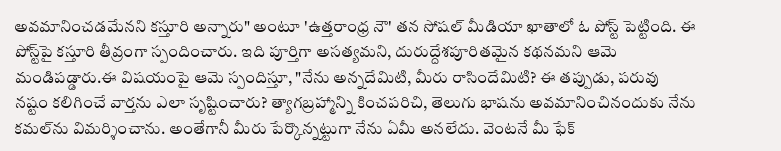అవమానించడమేనని కస్తూరి అన్నారు" అంటూ 'ఉత్తరాంధ్ర నౌ' తన సోషల్ మీడియా ఖాతాలో ఓ పోస్ట్ పెట్టింది. ఈ పోస్ట్‌పై కస్తూరి తీవ్రంగా స్పందించారు. ఇది పూర్తిగా అసత్యమని, దురుద్దేశపూరితమైన కథనమని ఆమె మండిపడ్డారు.ఈ విషయంపై ఆమె స్పందిస్తూ, "నేను అన్నదేమిటి, మీరు రాసిందేమిటి? ఈ తప్పుడు, పరువు నష్టం కలిగించే వార్తను ఎలా సృష్టించారు? త్యాగబ్రహ్మాన్ని కించపరిచి, తెలుగు భాషను అవమానించినందుకు నేను కమల్‌ను విమర్శించాను. అంతేగానీ మీరు పేర్కొన్నట్టుగా నేను ఏమీ అనలేదు. వెంటనే మీ ఫేక్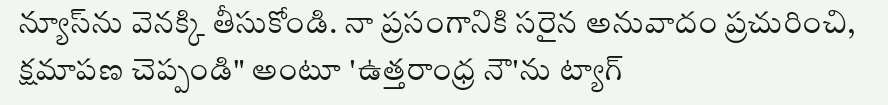న్యూస్‌ను వెనక్కి తీసుకోండి. నా ప్రసంగానికి సరైన అనువాదం ప్రచురించి, క్షమాపణ చెప్పండి" అంటూ 'ఉత్తరాంధ్ర నౌ'ను ట్యాగ్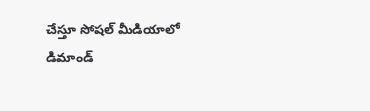చేస్తూ సోషల్ మీడియాలో డిమాండ్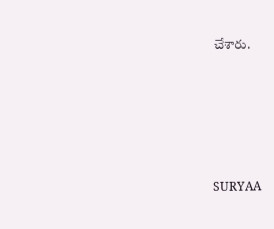చేశారు.






SURYAA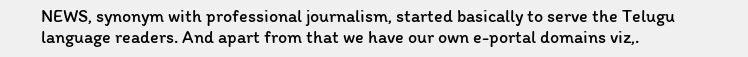NEWS, synonym with professional journalism, started basically to serve the Telugu language readers. And apart from that we have our own e-portal domains viz,.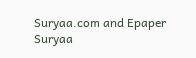Suryaa.com and Epaper Suryaa